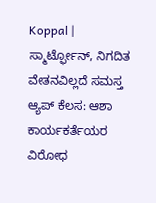Koppal | ಸ್ಮಾರ್ಟ್ಫೋನ್, ನಿಗದಿತ ವೇತನವಿಲ್ಲದೆ ಸಮಸ್ತ ಆ್ಯಪ್ ಕೆಲಸ: ಆಶಾ ಕಾರ್ಯಕರ್ತೆಯರ ವಿರೋಧ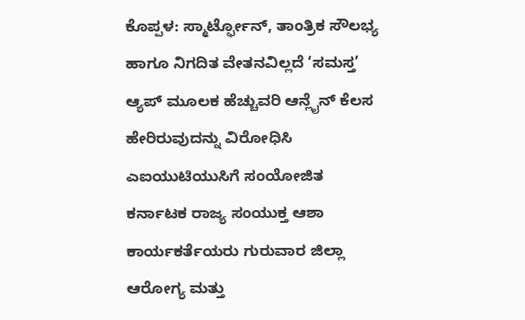ಕೊಪ್ಪಳ: ಸ್ಮಾರ್ಟ್ಫೋನ್, ತಾಂತ್ರಿಕ ಸೌಲಭ್ಯ ಹಾಗೂ ನಿಗದಿತ ವೇತನವಿಲ್ಲದೆ ‘ಸಮಸ್ತ’ ಆ್ಯಪ್ ಮೂಲಕ ಹೆಚ್ಚುವರಿ ಆನ್ಲೈನ್ ಕೆಲಸ ಹೇರಿರುವುದನ್ನು ವಿರೋಧಿಸಿ ಎಐಯುಟಿಯುಸಿಗೆ ಸಂಯೋಜಿತ ಕರ್ನಾಟಕ ರಾಜ್ಯ ಸಂಯುಕ್ತ ಆಶಾ ಕಾರ್ಯಕರ್ತೆಯರು ಗುರುವಾರ ಜಿಲ್ಲಾ ಆರೋಗ್ಯ ಮತ್ತು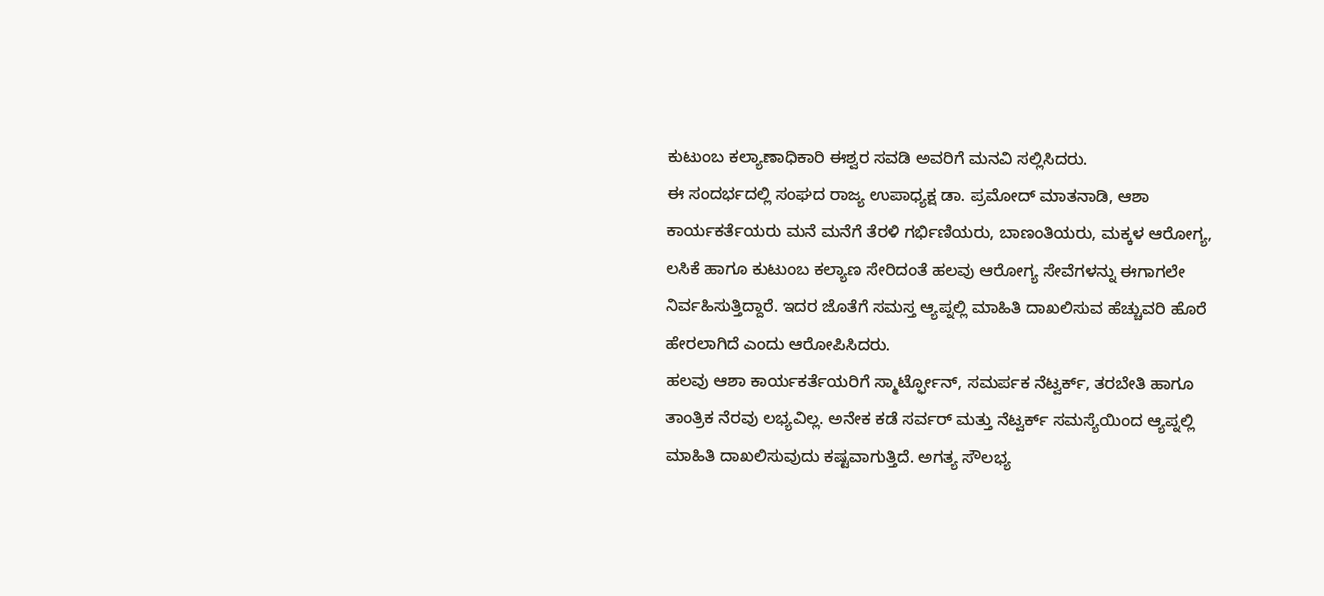ಕುಟುಂಬ ಕಲ್ಯಾಣಾಧಿಕಾರಿ ಈಶ್ವರ ಸವಡಿ ಅವರಿಗೆ ಮನವಿ ಸಲ್ಲಿಸಿದರು.
ಈ ಸಂದರ್ಭದಲ್ಲಿ ಸಂಘದ ರಾಜ್ಯ ಉಪಾಧ್ಯಕ್ಷ ಡಾ. ಪ್ರಮೋದ್ ಮಾತನಾಡಿ, ಆಶಾ ಕಾರ್ಯಕರ್ತೆಯರು ಮನೆ ಮನೆಗೆ ತೆರಳಿ ಗರ್ಭಿಣಿಯರು, ಬಾಣಂತಿಯರು, ಮಕ್ಕಳ ಆರೋಗ್ಯ, ಲಸಿಕೆ ಹಾಗೂ ಕುಟುಂಬ ಕಲ್ಯಾಣ ಸೇರಿದಂತೆ ಹಲವು ಆರೋಗ್ಯ ಸೇವೆಗಳನ್ನು ಈಗಾಗಲೇ ನಿರ್ವಹಿಸುತ್ತಿದ್ದಾರೆ. ಇದರ ಜೊತೆಗೆ ಸಮಸ್ತ ಆ್ಯಪ್ನಲ್ಲಿ ಮಾಹಿತಿ ದಾಖಲಿಸುವ ಹೆಚ್ಚುವರಿ ಹೊರೆ ಹೇರಲಾಗಿದೆ ಎಂದು ಆರೋಪಿಸಿದರು.
ಹಲವು ಆಶಾ ಕಾರ್ಯಕರ್ತೆಯರಿಗೆ ಸ್ಮಾರ್ಟ್ಫೋನ್, ಸಮರ್ಪಕ ನೆಟ್ವರ್ಕ್, ತರಬೇತಿ ಹಾಗೂ ತಾಂತ್ರಿಕ ನೆರವು ಲಭ್ಯವಿಲ್ಲ. ಅನೇಕ ಕಡೆ ಸರ್ವರ್ ಮತ್ತು ನೆಟ್ವರ್ಕ್ ಸಮಸ್ಯೆಯಿಂದ ಆ್ಯಪ್ನಲ್ಲಿ ಮಾಹಿತಿ ದಾಖಲಿಸುವುದು ಕಷ್ಟವಾಗುತ್ತಿದೆ. ಅಗತ್ಯ ಸೌಲಭ್ಯ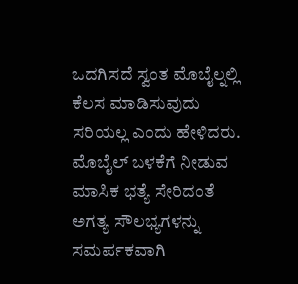ಒದಗಿಸದೆ ಸ್ವಂತ ಮೊಬೈಲ್ನಲ್ಲಿ ಕೆಲಸ ಮಾಡಿಸುವುದು ಸರಿಯಲ್ಲ ಎಂದು ಹೇಳಿದರು.
ಮೊಬೈಲ್ ಬಳಕೆಗೆ ನೀಡುವ ಮಾಸಿಕ ಭತ್ಯೆ ಸೇರಿದಂತೆ ಅಗತ್ಯ ಸೌಲಭ್ಯಗಳನ್ನು ಸಮರ್ಪಕವಾಗಿ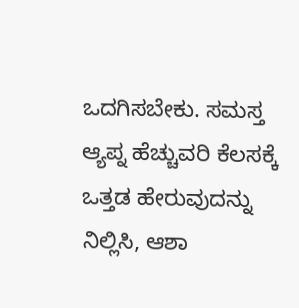ಒದಗಿಸಬೇಕು. ಸಮಸ್ತ ಆ್ಯಪ್ನ ಹೆಚ್ಚುವರಿ ಕೆಲಸಕ್ಕೆ ಒತ್ತಡ ಹೇರುವುದನ್ನು ನಿಲ್ಲಿಸಿ, ಆಶಾ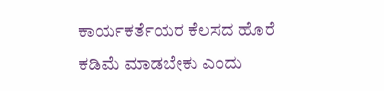ಕಾರ್ಯಕರ್ತೆಯರ ಕೆಲಸದ ಹೊರೆ ಕಡಿಮೆ ಮಾಡಬೇಕು ಎಂದು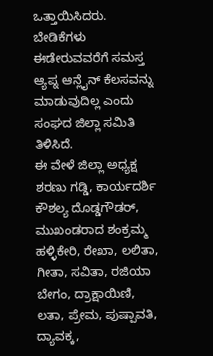ಒತ್ತಾಯಿಸಿದರು.
ಬೇಡಿಕೆಗಳು ಈಡೇರುವವರೆಗೆ ಸಮಸ್ತ ಆ್ಯಪ್ನ ಆನ್ಲೈನ್ ಕೆಲಸವನ್ನು ಮಾಡುವುದಿಲ್ಲ ಎಂದು ಸಂಘದ ಜಿಲ್ಲಾ ಸಮಿತಿ ತಿಳಿಸಿದೆ.
ಈ ವೇಳೆ ಜಿಲ್ಲಾ ಅಧ್ಯಕ್ಷ ಶರಣು ಗಡ್ಡಿ, ಕಾರ್ಯದರ್ಶಿ ಕೌಶಲ್ಯ ದೊಡ್ಡಗೌಡರ್, ಮುಖಂಡರಾದ ಶಂಕ್ರಮ್ಮ ಹಳ್ಳಿಕೇರಿ, ರೇಖಾ, ಲಲಿತಾ, ಗೀತಾ, ಸವಿತಾ, ರಜಿಯಾ ಬೇಗಂ, ದ್ರಾಕ್ಷಾಯಿಣಿ, ಲತಾ, ಪ್ರೇಮ, ಪುಷ್ಪಾವತಿ, ದ್ಯಾವಕ್ಕ,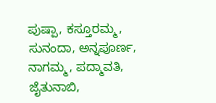ಪುಷ್ಪಾ, ಕಸ್ತೂರಮ್ಮ, ಸುನಂದಾ, ಅನ್ನಪೂರ್ಣ, ನಾಗಮ್ಮ, ಪದ್ಮಾವತಿ, ಜೈತುನಾಬಿ,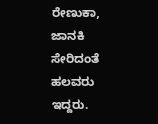ರೇಣುಕಾ, ಜಾನಕಿ ಸೇರಿದಂತೆ ಹಲವರು ಇದ್ದರು.